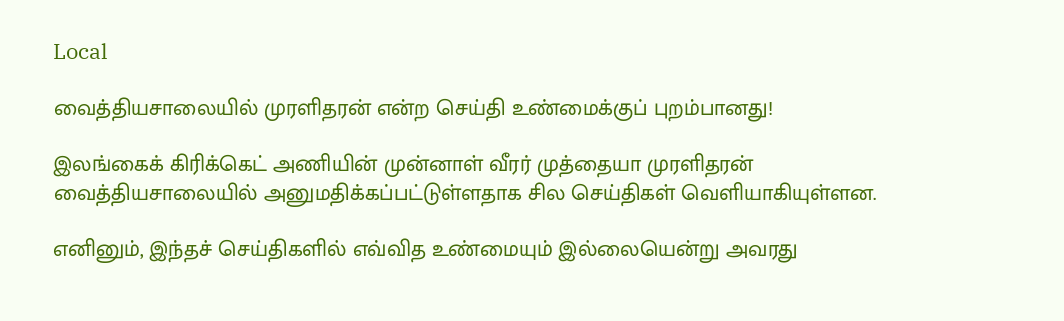Local

வைத்தியசாலையில் முரளிதரன் என்ற செய்தி உண்மைக்குப் புறம்பானது!

இலங்கைக் கிரிக்கெட் அணியின் முன்னாள் வீரர் முத்தையா முரளிதரன் வைத்தியசாலையில் அனுமதிக்கப்பட்டுள்ளதாக சில செய்திகள் வெளியாகியுள்ளன.

எனினும், இந்தச் செய்திகளில் எவ்வித உண்மையும் இல்லையென்று அவரது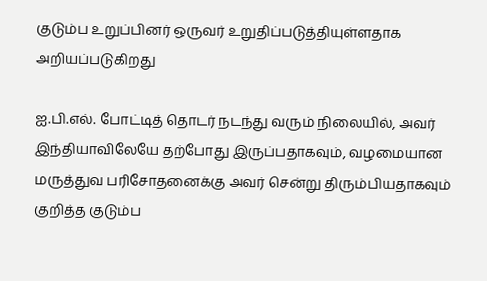குடும்ப உறுப்பினர் ஒருவர் உறுதிப்படுத்தியுள்ளதாக அறியப்படுகிறது

ஐ.பி.எல். போட்டித் தொடர் நடந்து வரும் நிலையில், அவர் இந்தியாவிலேயே தற்போது இருப்பதாகவும், வழமையான மருத்துவ பரிசோதனைக்கு அவர் சென்று திரும்பியதாகவும் குறித்த குடும்ப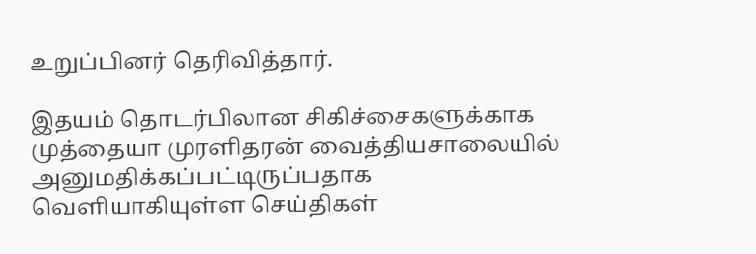உறுப்பினர் தெரிவித்தார்.

இதயம் தொடர்பிலான சிகிச்சைகளுக்காக முத்தையா முரளிதரன் வைத்தியசாலையில் அனுமதிக்கப்பட்டிருப்பதாக வெளியாகியுள்ள செய்திகள்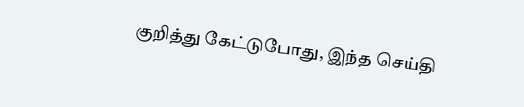குறித்து கேட்டுபோது, இந்த செய்தி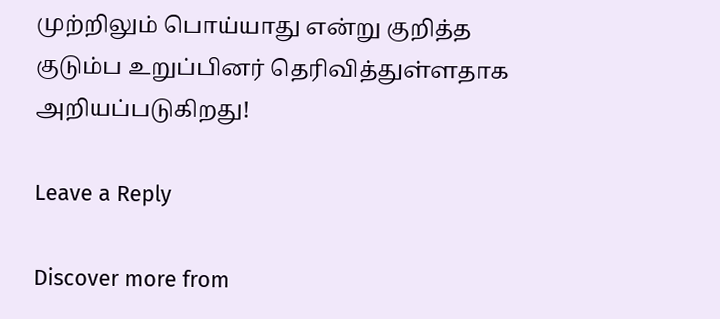முற்றிலும் பொய்யாது என்று குறித்த குடும்ப உறுப்பினர் தெரிவித்துள்ளதாக அறியப்படுகிறது!

Leave a Reply

Discover more from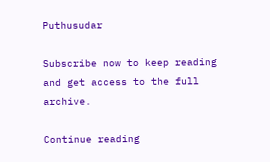Puthusudar

Subscribe now to keep reading and get access to the full archive.

Continue reading